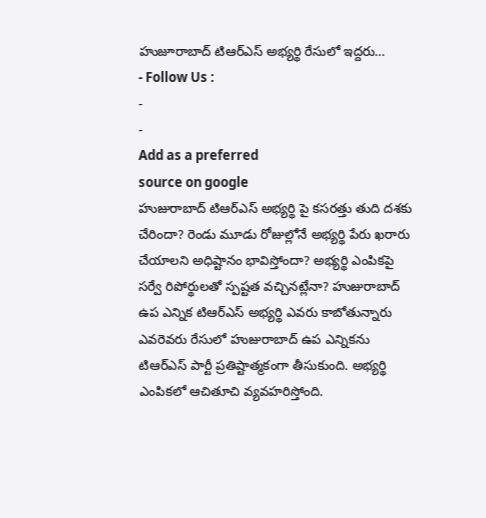హుజూరాబాద్ టిఆర్ఎస్ అభ్యర్థి రేసులో ఇద్దరు…
- Follow Us :
-
-
Add as a preferred
source on google
హుజురాబాద్ టిఆర్ఎస్ అభ్యర్థి పై కసరత్తు తుది దశకు చేరిందా? రెండు మూడు రోజుల్లోనే అభ్యర్థి పేరు ఖరారు చేయాలని అధిష్టానం భావిస్తోందా? అభ్యర్థి ఎంపికపై సర్వే రిపోర్థులతో స్పష్టత వచ్చినట్లేనా? హుజురాబాద్ ఉప ఎన్నిక టిఆర్ఎస్ అభ్యర్థి ఎవరు కాబోతున్నారు ఎవరెవరు రేసులో హుజురాబాద్ ఉప ఎన్నికను టిఆర్ఎస్ పార్టీ ప్రతిష్టాత్మకంగా తీసుకుంది. అభ్యర్థి ఎంపికలో ఆచితూచి వ్యవహరిస్తోంది.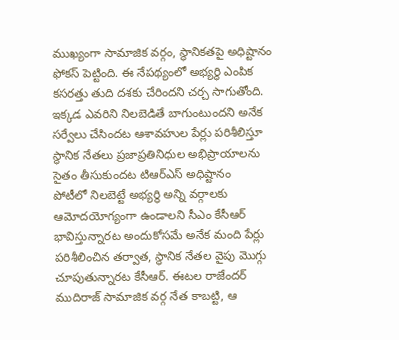ముఖ్యంగా సామాజిక వర్గం, స్థానికతపై అధిష్టానం ఫోకస్ పెట్టింది. ఈ నేపథ్యంలో అభ్యర్థి ఎంపిక కసరత్తు తుది దశకు చేరిందని చర్చ సాగుతోంది. ఇక్కడ ఎవరిని నిలబెడితే బాగుంటుందని అనేక సర్వేలు చేసిందట ఆశావహుల పేర్లు పరిశీలిస్తూ స్థానిక నేతలు ప్రజాప్రతినిధుల అభిప్రాయాలను సైతం తీసుకుందట టిఆర్ఎస్ అధిష్టానం
పోటీలో నిలబెట్టే అభ్యర్థి అన్ని వర్గాలకు ఆమోదయోగ్యంగా ఉండాలని సీఎం కేసీఆర్ భావిస్తున్నారట అందుకోసమే అనేక మంది పేర్లు పరిశీలించిన తర్వాత, స్థానిక నేతల వైపు మొగ్గు చూపుతున్నారట కేసీఆర్. ఈటల రాజేందర్ ముదిరాజ్ సామాజిక వర్గ నేత కాబట్టి, ఆ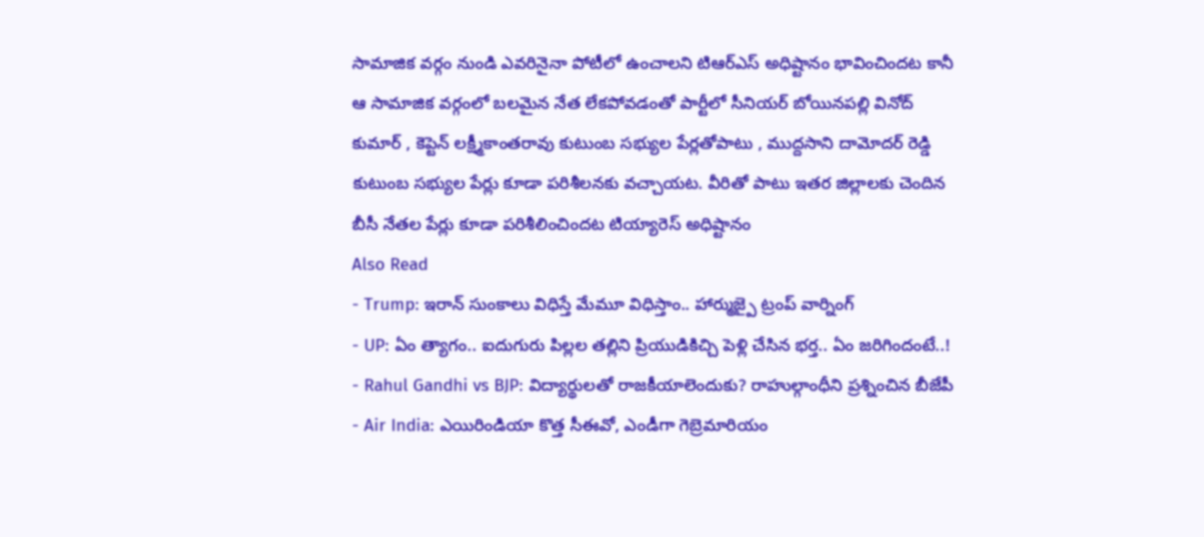సామాజిక వర్గం నుండి ఎవరినైనా పోటీలో ఉంచాలని టిఆర్ఎస్ అధిష్టానం భావించిందట కానీ ఆ సామాజిక వర్గంలో బలమైన నేత లేకపోవడంతో పార్టీలో సీనియర్ బోయినపల్లి వినోద్ కుమార్ , కెప్టెన్ లక్ష్మీకాంతరావు కుటుంబ సభ్యుల పేర్లతోపాటు , ముద్దసాని దామోదర్ రెడ్డి కుటుంబ సభ్యుల పేర్లు కూడా పరిశీలనకు వచ్చాయట. వీరితో పాటు ఇతర జిల్లాలకు చెందిన బీసీ నేతల పేర్లు కూడా పరిశీలించిందట టియ్యారెస్ అధిష్టానం
Also Read
- Trump: ఇరాన్ సుంకాలు విధిస్తే మేమూ విధిస్తాం.. హార్ముజ్పై ట్రంప్ వార్నింగ్
- UP: ఏం త్యాగం.. ఐదుగురు పిల్లల తల్లిని ప్రియుడికిచ్చి పెళ్లి చేసిన భర్త.. ఏం జరిగిందంటే..!
- Rahul Gandhi vs BJP: విద్యార్థులతో రాజకీయాలెందుకు? రాహుల్గాంధీని ప్రశ్నించిన బీజేపీ
- Air India: ఎయిరిండియా కొత్త సీఈవో, ఎండీగా గెబ్రెమారియం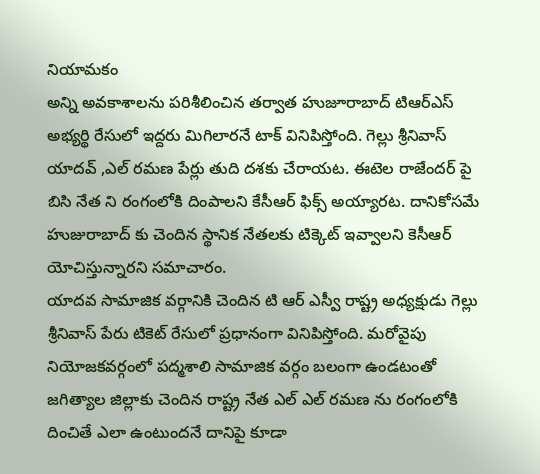నియామకం
అన్ని అవకాశాలను పరిశీలించిన తర్వాత హుజూరాబాద్ టిఆర్ఎస్ అభ్యర్థి రేసులో ఇద్దరు మిగిలారనే టాక్ వినిపిస్తోంది. గెల్లు శ్రీనివాస్ యాదవ్ ,ఎల్ రమణ పేర్లు తుది దశకు చేరాయట. ఈటెల రాజేందర్ పై బిసి నేత ని రంగంలోకి దింపాలని కేసీఆర్ ఫిక్స్ అయ్యారట. దానికోసమే హుజురాబాద్ కు చెందిన స్థానిక నేతలకు టిక్కెట్ ఇవ్వాలని కెసీఆర్ యోచిస్తున్నారని సమాచారం.
యాదవ సామాజిక వర్గానికి చెందిన టి ఆర్ ఎస్వీ రాష్ట్ర అధ్యక్షుడు గెల్లు శ్రీనివాస్ పేరు టికెట్ రేసులో ప్రధానంగా వినిపిస్తోంది. మరోవైపు నియోజకవర్గంలో పద్మశాలి సామాజిక వర్గం బలంగా ఉండటంతో జగిత్యాల జిల్లాకు చెందిన రాష్ట్ర నేత ఎల్ ఎల్ రమణ ను రంగంలోకి దించితే ఎలా ఉంటుందనే దానిపై కూడా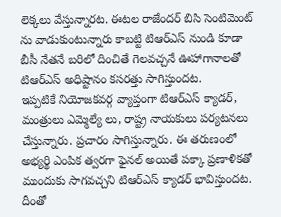లెక్కలు వేస్తున్నారట. ఈటల రాజేందర్ బిసి సెంటిమెంట్ ను వాడుకుంటున్నారు కాబట్టి టిఆర్ఎస్ నుండి కూడా బీసీ నేతనే బరిలో దించితే గెలవచ్చనే ఊహాగానాలతో టిఆర్ఎస్ అధిష్టానం కసరత్తు సాగిస్తుందట.
ఇప్పటికే నియోజకవర్గ వ్యాప్తంగా టిఆర్ఎస్ క్యాడర్, మంత్రులు ఎమ్మెల్యే లు, రాష్ట్ర నాయకులు పర్యటనలు చేస్తున్నారు. ప్రచారం సాగిస్తున్నారు. ఈ తరుణంలో అభ్యర్థి ఎంపిక త్వరగా ఫైనల్ అయితే పక్కా ప్రణాళికతో ముందుకు సాగవచ్చని టిఆర్ఎస్ క్యాడర్ భావిస్తుందట. దీంతో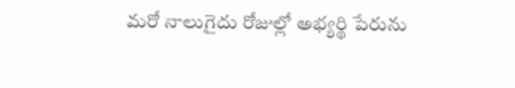మరో నాలుగైదు రోజుల్లో అభ్యర్థి పేరును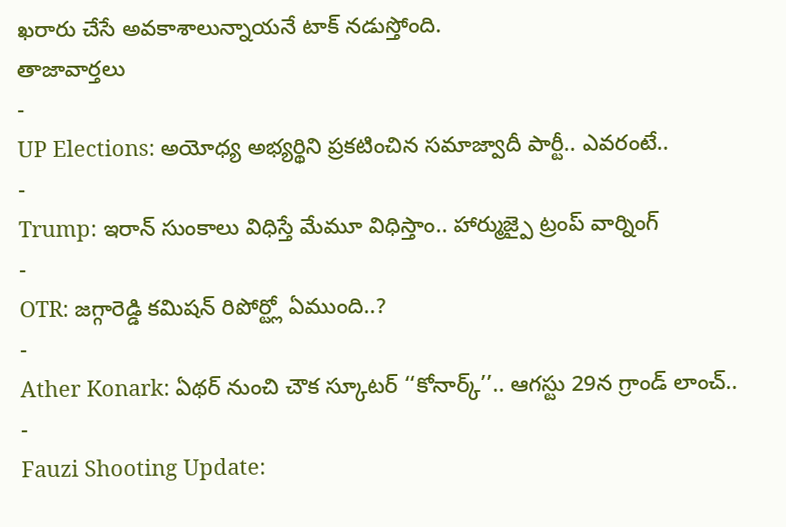ఖరారు చేసే అవకాశాలున్నాయనే టాక్ నడుస్తోంది.
తాజావార్తలు
-
UP Elections: అయోధ్య అభ్యర్థిని ప్రకటించిన సమాజ్వాదీ పార్టీ.. ఎవరంటే..
-
Trump: ఇరాన్ సుంకాలు విధిస్తే మేమూ విధిస్తాం.. హార్ముజ్పై ట్రంప్ వార్నింగ్
-
OTR: జగ్గారెడ్డి కమిషన్ రిపోర్ట్లో ఏముంది..?
-
Ather Konark: ఏథర్ నుంచి చౌక స్కూటర్ ‘‘కోనార్క్’’.. ఆగస్టు 29న గ్రాండ్ లాంచ్..
-
Fauzi Shooting Update: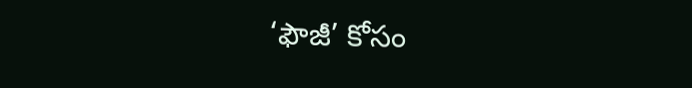‘ఫౌజీ’ కోసం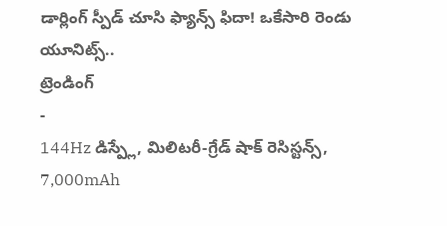డార్లింగ్ స్పీడ్ చూసి ఫ్యాన్స్ ఫిదా! ఒకేసారి రెండు యూనిట్స్..
ట్రెండింగ్
-
144Hz డిస్ప్లే, మిలిటరీ-గ్రేడ్ షాక్ రెసిస్టన్స్, 7,000mAh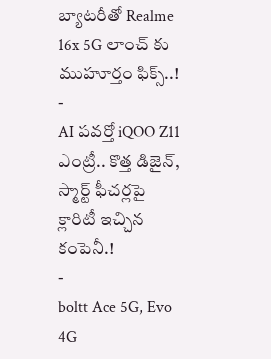బ్యాటరీతో Realme 16x 5G లాంచ్ కు ముహూర్తం ఫిక్స్..!
-
AI పవర్తో iQOO Z11 ఎంట్రీ.. కొత్త డిజైన్, స్మార్ట్ ఫీచర్లపై క్లారిటీ ఇచ్చిన కంపెనీ.!
-
boltt Ace 5G, Evo 4G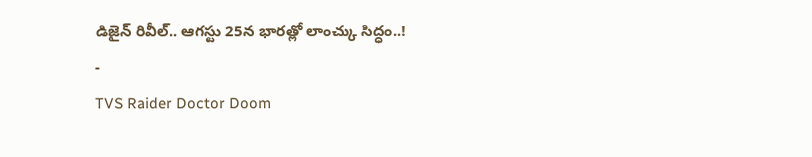డిజైన్ రివీల్.. ఆగస్టు 25న భారత్లో లాంచ్కు సిద్ధం..!
-
TVS Raider Doctor Doom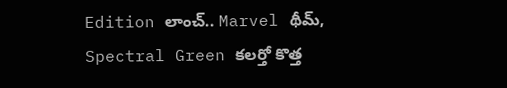Edition లాంచ్.. Marvel థీమ్, Spectral Green కలర్తో కొత్త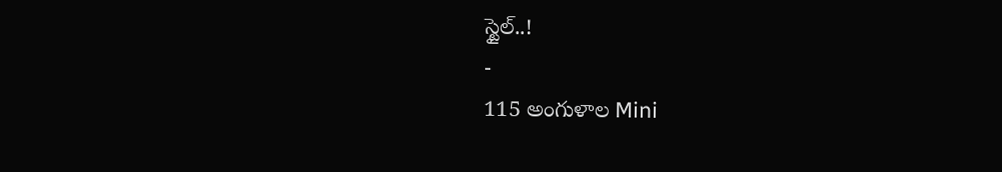స్టైల్..!
-
115 అంగుళాల Mini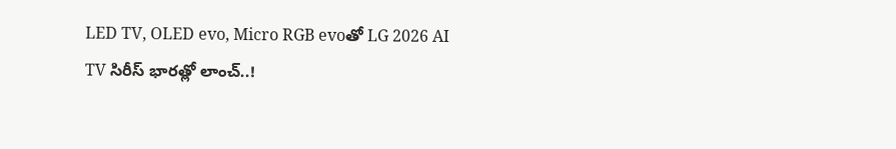LED TV, OLED evo, Micro RGB evoతో LG 2026 AI TV సిరీస్ భారత్లో లాంచ్..!